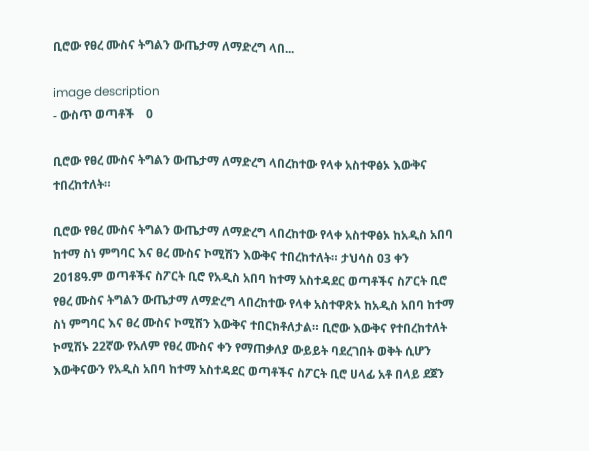ቢሮው የፀረ ሙስና ትግልን ውጤታማ ለማድረግ ላበ...

image description
- ውስጥ ወጣቶች    0

ቢሮው የፀረ ሙስና ትግልን ውጤታማ ለማድረግ ላበረከተው የላቀ አስተዋፅኦ እውቅና ተበረከተለት።

ቢሮው የፀረ ሙስና ትግልን ውጤታማ ለማድረግ ላበረከተው የላቀ አስተዋፅኦ ከአዲስ አበባ ከተማ ስነ ምግባር እና ፀረ ሙስና ኮሚሽን እውቅና ተበረከተለት። ታህሳስ 03 ቀን 2018ዓ.ም ወጣቶችና ስፖርት ቢሮ የአዲስ አበባ ከተማ አስተዳደር ወጣቶችና ስፖርት ቢሮ የፀረ ሙስና ትግልን ውጤታማ ለማድረግ ላበረከተው የላቀ አስተዋጽኦ ከአዲስ አበባ ከተማ ስነ ምግባር እና ፀረ ሙስና ኮሚሽን እውቅና ተበርክቶለታል። ቢሮው እውቅና የተበረከተለት ኮሚሽኑ 22ኛው የአለም የፀረ ሙስና ቀን የማጠቃለያ ውይይት ባደረገበት ወቅት ሲሆን እውቅናውን የአዲስ አበባ ከተማ አስተዳደር ወጣቶችና ስፖርት ቢሮ ሀላፊ አቶ በላይ ደጀን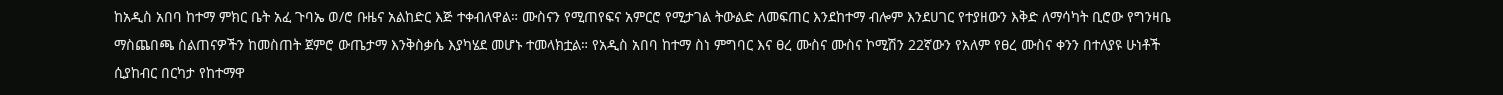ከአዲስ አበባ ከተማ ምክር ቤት አፈ ጉባኤ ወ/ሮ ቡዜና አልከድር እጅ ተቀብለዋል። ሙስናን የሚጠየፍና አምርሮ የሚታገል ትውልድ ለመፍጠር እንደከተማ ብሎም እንደሀገር የተያዘውን እቅድ ለማሳካት ቢሮው የግንዛቤ ማስጨበጫ ስልጠናዎችን ከመስጠት ጀምሮ ውጤታማ እንቅስቃሴ እያካሄደ መሆኑ ተመላክቷል። የአዲስ አበባ ከተማ ስነ ምግባር እና ፀረ ሙስና ሙስና ኮሚሽን 22ኛውን የአለም የፀረ ሙስና ቀንን በተለያዩ ሁነቶች ሲያከብር በርካታ የከተማዋ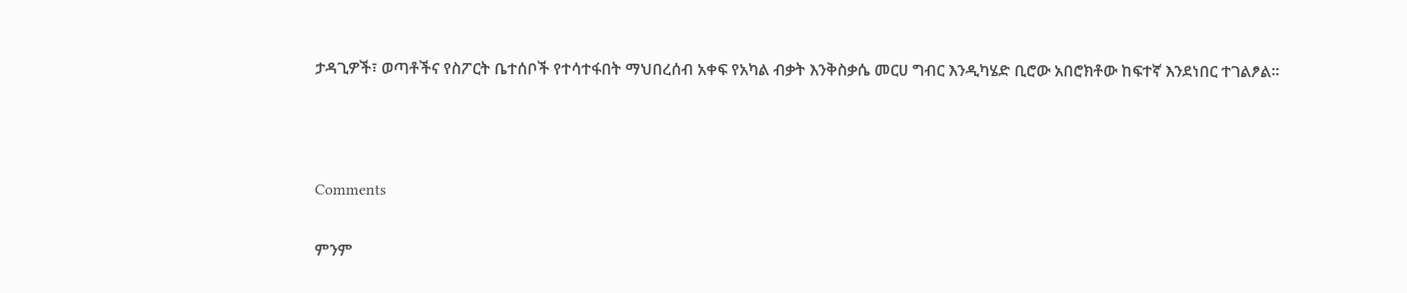ታዳጊዎች፣ ወጣቶችና የስፖርት ቤተሰቦች የተሳተፋበት ማህበረሰብ አቀፍ የአካል ብቃት እንቅስቃሴ መርሀ ግብር እንዲካሄድ ቢሮው አበሮክቶው ከፍተኛ እንደነበር ተገልፆል።



Comments

ምንም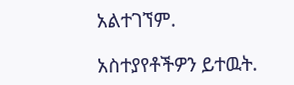አልተገኘም.

አስተያየቶችዎን ይተዉት.